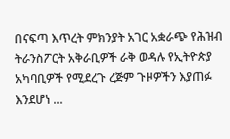በናፍጣ እጥረት ምክንያት አገር አቋራጭ የሕዝብ ትራንስፖርት አቅራቢዎች ራቅ ወዳሉ የኢትዮጵያ አካባቢዎች የሚደረጉ ረጅም ጉዞዎችን እያጠፉ እንደሆነ ...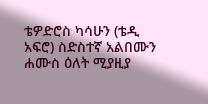ቴዎድሮስ ካሳሁን (ቴዲ አፍሮ) ስድስተኛ አልበሙን ሐሙስ ዕለት ሚያዚያ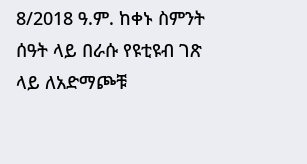8/2018 ዓ.ም. ከቀኑ ስምንት ሰዓት ላይ በራሱ የዩቲዩብ ገጽ ላይ ለአድማጮቹ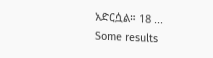አድርሷል። 18 ...
Some results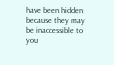have been hidden because they may be inaccessible to you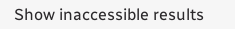Show inaccessible results